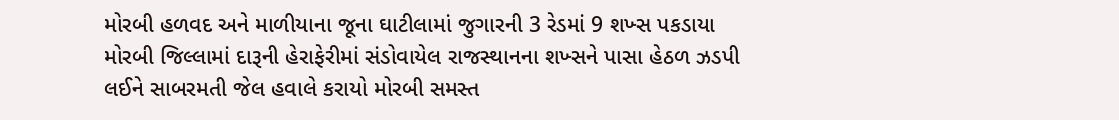મોરબી હળવદ અને માળીયાના જૂના ઘાટીલામાં જુગારની 3 રેડમાં 9 શખ્સ પકડાયા મોરબી જિલ્લામાં દારૂની હેરાફેરીમાં સંડોવાયેલ રાજસ્થાનના શખ્સને પાસા હેઠળ ઝડપી લઈને સાબરમતી જેલ હવાલે કરાયો મોરબી સમસ્ત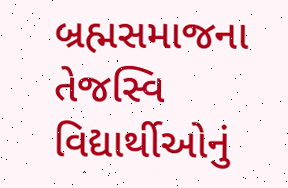બ્રહ્મસમાજના તેજસ્વિ વિદ્યાર્થીઓનું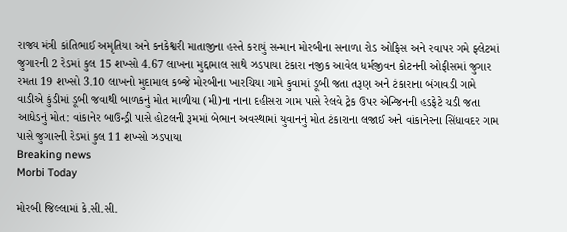રાજ્ય મંત્રી કાંતિભાઈ અમૃતિયા અને કનકેશ્વરી માતાજીના હસ્તે કરાયું સન્માન મોરબીના સનાળા રોડ ઓફિસ અને રવાપર ગમે ફ્લેટમાં જુગારની 2 રેડમાં કુલ 15 શખ્સો 4.67 લાખના મુદ્દામાલ સાથે ઝડપાયા ટંકારા નજીક આવેલ ધર્મજીવન કોટનની ઓફીસમાં જુગાર રમતા 19 શખ્સો 3.10 લાખનો મુદામાલ કબ્જે મોરબીના ખારચિયા ગામે કુવામાં ડૂબી જતા તરૂણ અને ટંકારાના બંગાવડી ગામે વાડીએ કુંડીમાં ડૂબી જવાથી બાળકનું મોત માળીયા (મી)ના નાના દહીસરા ગામ પાસે રેલવે ટ્રેક ઉપર એન્જિનની હડફેટે ચડી જતા આધેડનું મોત: વાંકાનેર બાઉન્ડ્રી પાસે હોટલની રૂમમાં બેભાન અવસ્થામાં યુવાનનું મોત ટંકારાના લજાઈ અને વાંકાનેરના સિંધાવદર ગામ પાસે જુગારની રેડમાં કુલ 11 શખ્સો ઝડપાયા
Breaking news
Morbi Today

મોરબી જિલ્લામાં કે.સી.સી.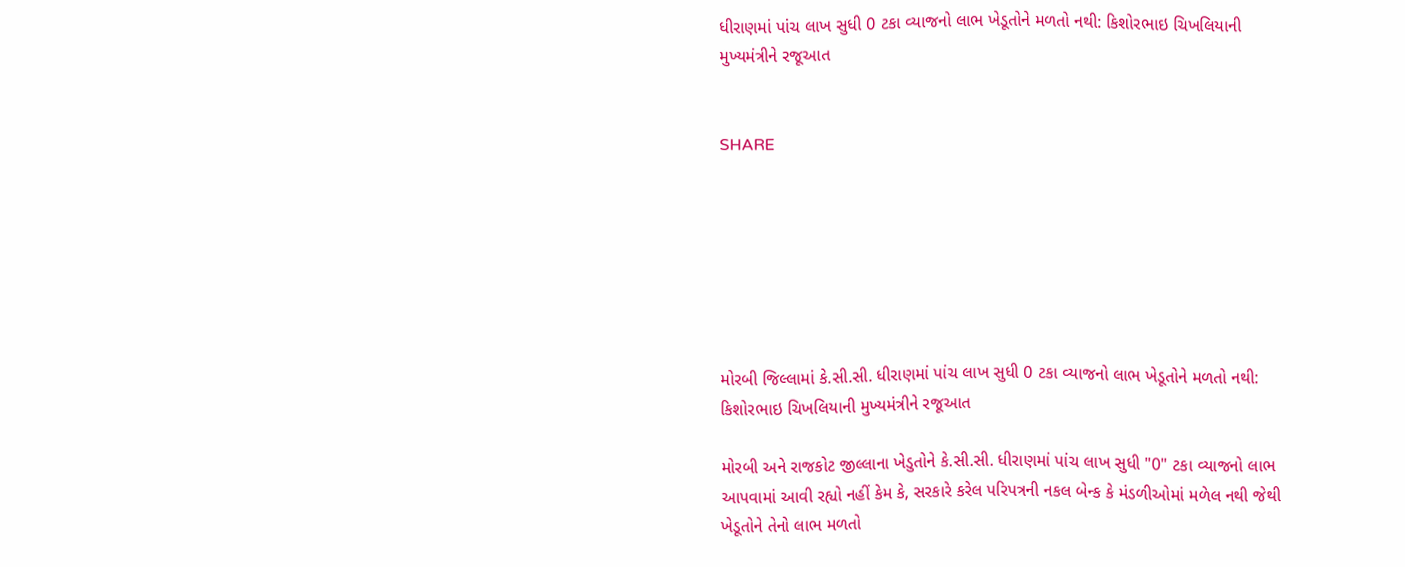ધીરાણમાં પાંચ લાખ સુધી 0 ટકા વ્યાજનો લાભ ખેડૂતોને મળતો નથી: કિશોરભાઇ ચિખલિયાની મુખ્યમંત્રીને રજૂઆત


SHARE







મોરબી જિલ્લામાં કે.સી.સી. ધીરાણમાં પાંચ લાખ સુધી 0 ટકા વ્યાજનો લાભ ખેડૂતોને મળતો નથી: કિશોરભાઇ ચિખલિયાની મુખ્યમંત્રીને રજૂઆત

મોરબી અને રાજકોટ જીલ્લાના ખેડુતોને કે.સી.સી. ધીરાણમાં પાંચ લાખ સુધી "0" ટકા વ્યાજનો લાભ આપવામાં આવી રહ્યો નહીં કેમ કે, સરકારે કરેલ પરિપત્રની નકલ બેન્ક કે મંડળીઓમાં મળેલ નથી જેથી ખેડૂતોને તેનો લાભ મળતો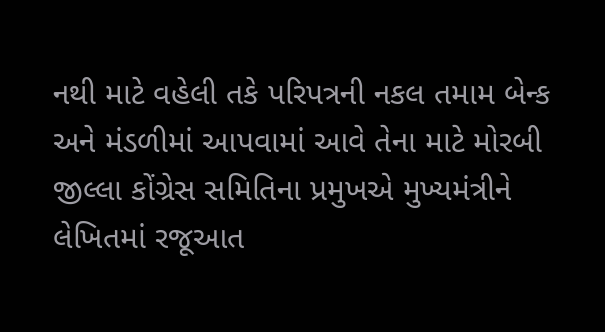નથી માટે વહેલી તકે પરિપત્રની નકલ તમામ બેન્ક અને મંડળીમાં આપવામાં આવે તેના માટે મોરબી જીલ્લા કોંગ્રેસ સમિતિના પ્રમુખએ મુખ્યમંત્રીને લેખિતમાં રજૂઆત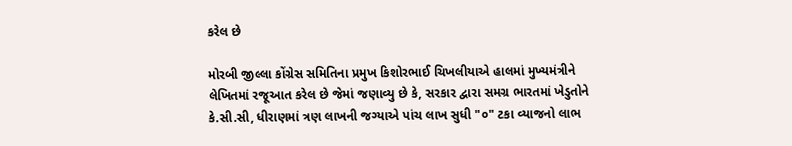કરેલ છે

મોરબી જીલ્લા કોંગ્રેસ સમિતિના પ્રમુખ કિશોરભાઈ ચિખલીયાએ હાલમાં મુખ્યમંત્રીને લેખિતમાં રજૂઆત કરેલ છે જેમાં જણાવ્યુ છે કે, સરકાર દ્વારા સમગ્ર ભારતમાં ખેડુતોને કે.સી.સી, ધીરાણમાં ત્રણ લાખની જગ્યાએ પાંચ લાખ સુધી "૦" ટકા વ્યાજનો લાભ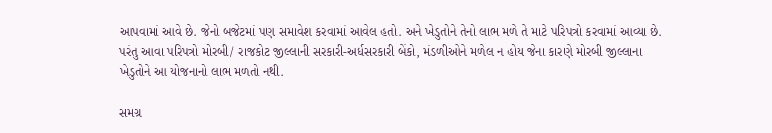આપવામાં આવે છે. જેનો બજેટમાં પણ સમાવેશ કરવામાં આવેલ હતો. અને ખેડુતોને તેનો લાભ મળે તે માટે પરિપત્રો કરવામાં આવ્યા છે. પરંતુ આવા પરિપત્રો મોરબી/ રાજકોટ જીલ્લાની સરકારી-અર્ધસરકારી બેંકો, મંડળીઓને મળેલ ન હોય જેના કારણે મોરબી જીલ્લાના ખેડુતોને આ યોજનાનો લાભ મળતો નથી.

સમગ્ર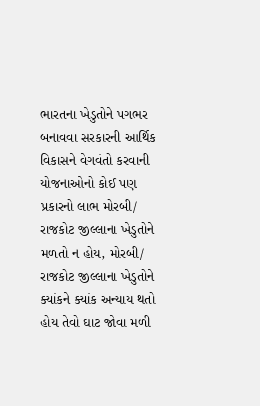ભારતના ખેડુતોને પગભર બનાવવા સરકારની આર્થિક વિકાસને વેગવંતો કરવાની યોજનાઓનો કોઈ પણ પ્રકારનો લાભ મોરબી/ રાજકોટ જીલ્લાના ખેડુતોને મળતો ન હોય, મોરબી/ રાજકોટ જીલ્લાના ખેડુતોને ક્યાંકને ક્યાંક અન્યાય થતો હોય તેવો ઘાટ જોવા મળી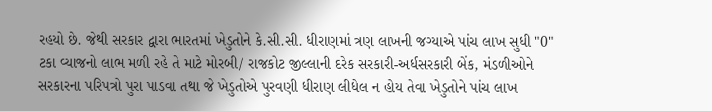રહયો છે. જેથી સરકાર દ્વારા ભારતમાં ખેડુતોને કે.સી.સી. ધીરાણમાં ત્રણ લાખની જગ્યાએ પાંચ લાખ સુધી "0" ટકા વ્યાજનો લાભ મળી રહે તે માટે મોરબી/ રાજકોટ જીલ્લાની દરેક સરકારી-અર્ધસરકારી બેંક, મંડળીઓને સરકારના પરિપત્રો પુરા પાડવા તથા જે ખેડુતોએ પુરવણી ધીરાણ લીધેલ ન હોય તેવા ખેડુતોને પાંચ લાખ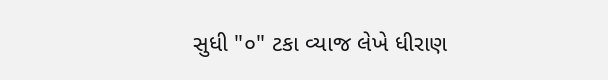સુધી "૦" ટકા વ્યાજ લેખે ધીરાણ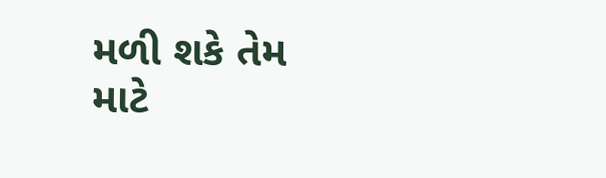મળી શકે તેમ માટે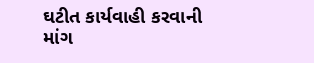ઘટીત કાર્યવાહી કરવાની માંગ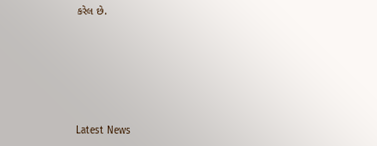કરેલ છે.






Latest News